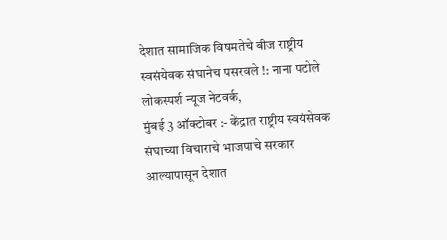देशात सामाजिक विषमतेचे बीज राष्ट्रीय स्वसंयेवक संघानेच पसरवले !: नाना पटोले
लोकस्पर्श न्यूज नेटवर्क,
मुंबई 3 ऑक्टोबर :- केंद्रात राष्ट्रीय स्वयंसेवक संघाच्या विचाराचे भाजपाचे सरकार आल्यापासून देशात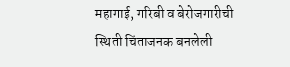महागाई, गरिबी व बेरोजगारीची स्थिती चिंताजनक बनलेली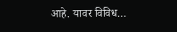आहे. यावर विविध…